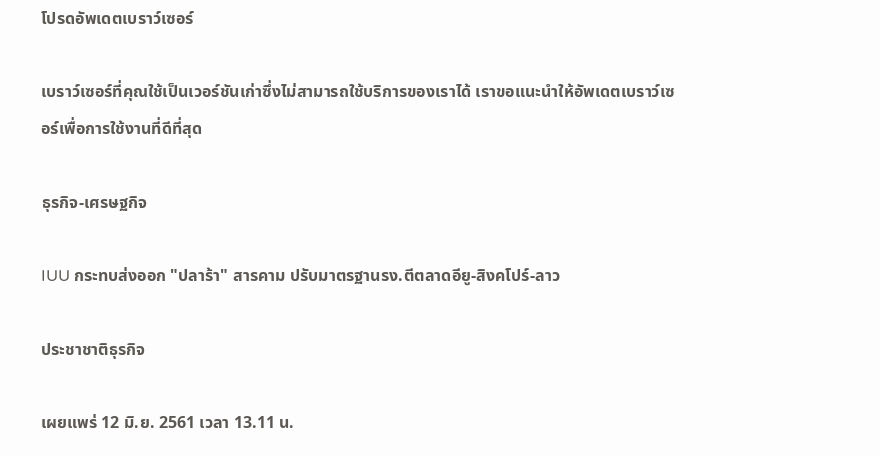โปรดอัพเดตเบราว์เซอร์

เบราว์เซอร์ที่คุณใช้เป็นเวอร์ชันเก่าซึ่งไม่สามารถใช้บริการของเราได้ เราขอแนะนำให้อัพเดตเบราว์เซอร์เพื่อการใช้งานที่ดีที่สุด

ธุรกิจ-เศรษฐกิจ

IUU กระทบส่งออก "ปลาร้า" สารคาม ปรับมาตรฐานรง.ตีตลาดอียู-สิงคโปร์-ลาว

ประชาชาติธุรกิจ

เผยแพร่ 12 มิ.ย. 2561 เวลา 13.11 น.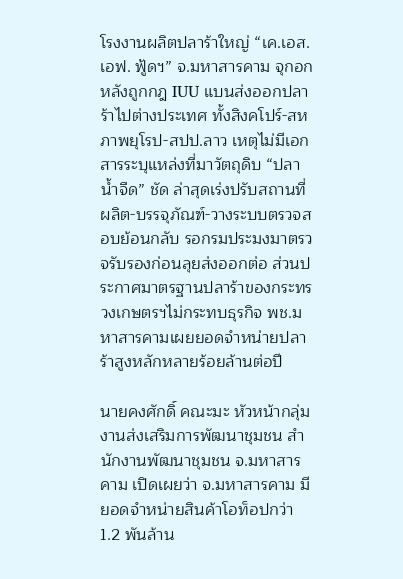โรงงานผลิตปลาร้าใหญ่ “เค.เอส.เอฟ. ฟู้ดฯ” จ.มหาสารคาม จุกอก หลังถูกกฎ IUU แบนส่งออกปลาร้าไปต่างประเทศ ทั้งสิงคโปร์-สหภาพยุโรป-สปป.ลาว เหตุไม่มีเอกสารระบุแหล่งที่มาวัตถุดิบ “ปลาน้ำจืด” ชัด ล่าสุดเร่งปรับสถานที่ผลิต-บรรจุภัณฑ์-วางระบบตรวจสอบย้อนกลับ รอกรมประมงมาตรวจรับรองก่อนลุยส่งออกต่อ ส่วนประกาศมาตรฐานปลาร้าของกระทรวงเกษตรฯไม่กระทบธุรกิจ พช.มหาสารคามเผยยอดจำหน่ายปลาร้าสูงหลักหลายร้อยล้านต่อปี

นายคงศักดิ์ คณะมะ หัวหน้ากลุ่มงานส่งเสริมการพัฒนาชุมชน สำนักงานพัฒนาชุมชน จ.มหาสารคาม เปิดเผยว่า จ.มหาสารคาม มียอดจำหน่ายสินค้าโอท็อปกว่า 1.2 พันล้าน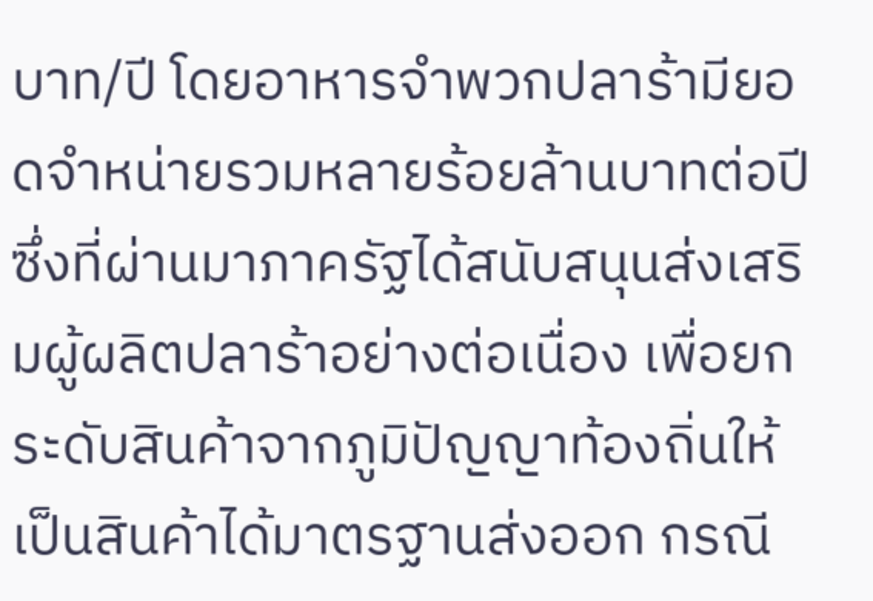บาท/ปี โดยอาหารจำพวกปลาร้ามียอดจำหน่ายรวมหลายร้อยล้านบาทต่อปี ซึ่งที่ผ่านมาภาครัฐได้สนับสนุนส่งเสริมผู้ผลิตปลาร้าอย่างต่อเนื่อง เพื่อยกระดับสินค้าจากภูมิปัญญาท้องถิ่นให้เป็นสินค้าได้มาตรฐานส่งออก กรณี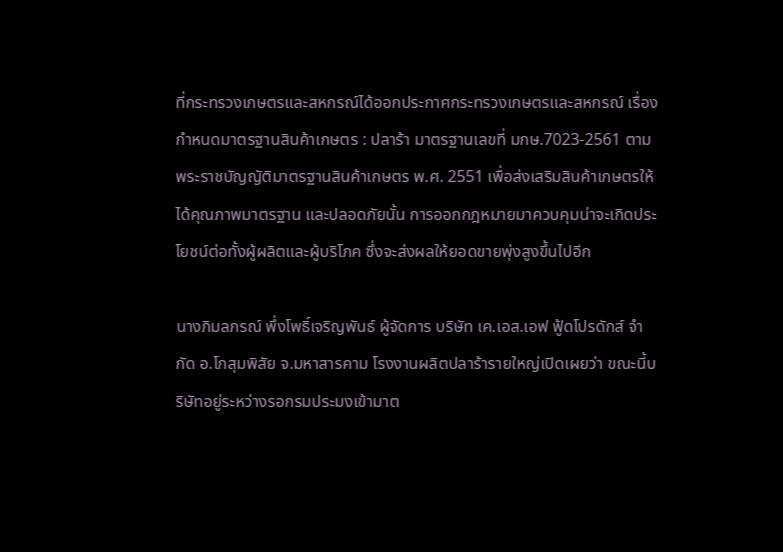ที่กระทรวงเกษตรและสหกรณ์ได้ออกประกาศกระทรวงเกษตรและสหกรณ์ เรื่องกำหนดมาตรฐานสินค้าเกษตร : ปลาร้า มาตรฐานเลขที่ มกษ.7023-2561 ตามพระราชบัญญัติมาตรฐานสินค้าเกษตร พ.ศ. 2551 เพื่อส่งเสริมสินค้าเกษตรให้ได้คุณภาพมาตรฐาน และปลอดภัยนั้น การออกกฎหมายมาควบคุมน่าจะเกิดประโยชน์ต่อทั้งผู้ผลิตและผู้บริโภค ซึ่งจะส่งผลให้ยอดขายพุ่งสูงขึ้นไปอีก

นางภิมลภรณ์ พึ่งโพธิ์เจริญพันธ์ ผู้จัดการ บริษัท เค.เอส.เอฟ ฟู้ดโปรดักส์ จำกัด อ.โกสุมพิสัย จ.มหาสารคาม โรงงานผลิตปลาร้ารายใหญ่เปิดเผยว่า ขณะนี้บริษัทอยู่ระหว่างรอกรมประมงเข้ามาต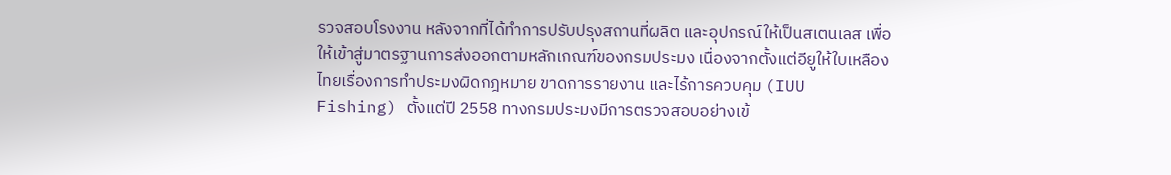รวจสอบโรงงาน หลังจากที่ได้ทำการปรับปรุงสถานที่ผลิต และอุปกรณ์ให้เป็นสเตนเลส เพื่อให้เข้าสู่มาตรฐานการส่งออกตามหลักเกณฑ์ของกรมประมง เนื่องจากตั้งแต่อียูให้ใบเหลืองไทยเรื่องการทำประมงผิดกฎหมาย ขาดการรายงาน และไร้การควบคุม (IUU Fishing) ตั้งแต่ปี 2558 ทางกรมประมงมีการตรวจสอบอย่างเข้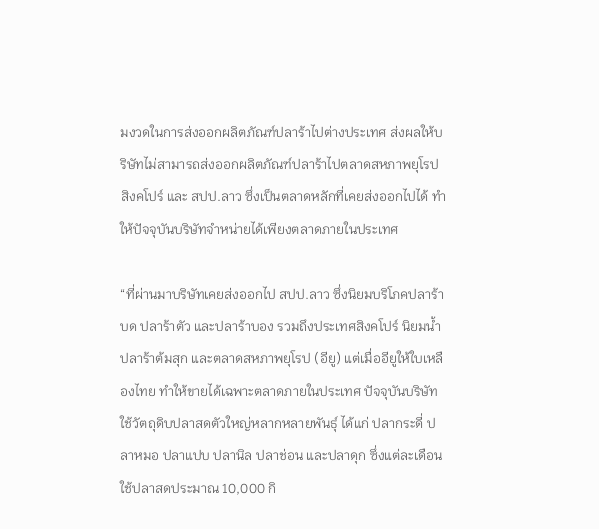มงวดในการส่งออกผลิตภัณฑ์ปลาร้าไปต่างประเทศ ส่งผลให้บริษัทไม่สามารถส่งออกผลิตภัณฑ์ปลาร้าไปตลาดสหภาพยุโรป สิงคโปร์ และ สปป.ลาว ซึ่งเป็นตลาดหลักที่เคยส่งออกไปได้ ทำให้ปัจจุบันบริษัทจำหน่ายได้เพียงตลาดภายในประเทศ

“ที่ผ่านมาบริษัทเคยส่งออกไป สปป.ลาว ซึ่งนิยมบริโภคปลาร้าบด ปลาร้าตัว และปลาร้าบอง รวมถึงประเทศสิงคโปร์ นิยมน้ำปลาร้าต้มสุก และตลาดสหภาพยุโรป (อียู) แต่เมื่ออียูให้ใบเหลืองไทย ทำให้ขายได้เฉพาะตลาดภายในประเทศ ปัจจุบันบริษัทใช้วัตถุดิบปลาสดตัวใหญ่หลากหลายพันธุ์ ได้แก่ ปลากระดี่ ปลาหมอ ปลาแปบ ปลานิล ปลาช่อน และปลาดุก ซึ่งแต่ละเดือนใช้ปลาสดประมาณ 10,000 กิ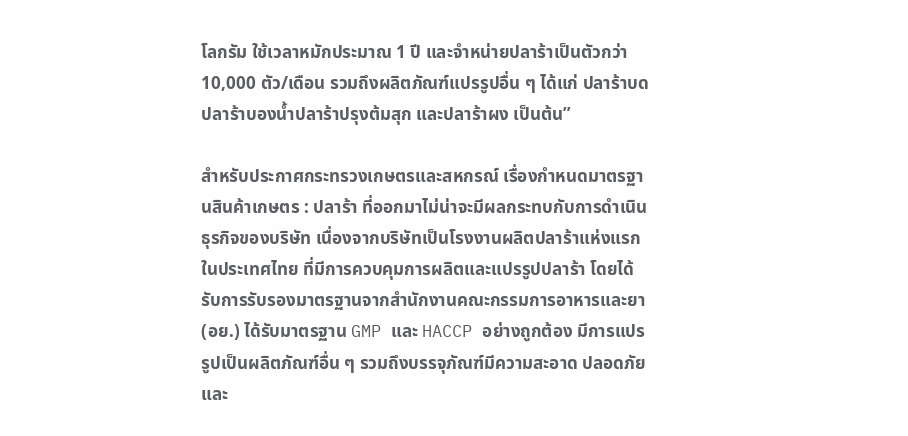โลกรัม ใช้เวลาหมักประมาณ 1 ปี และจำหน่ายปลาร้าเป็นตัวกว่า 10,000 ตัว/เดือน รวมถึงผลิตภัณฑ์แปรรูปอื่น ๆ ได้แก่ ปลาร้าบด ปลาร้าบองน้ำปลาร้าปรุงต้มสุก และปลาร้าผง เป็นต้น”

สำหรับประกาศกระทรวงเกษตรและสหกรณ์ เรื่องกำหนดมาตรฐานสินค้าเกษตร : ปลาร้า ที่ออกมาไม่น่าจะมีผลกระทบกับการดำเนินธุรกิจของบริษัท เนื่องจากบริษัทเป็นโรงงานผลิตปลาร้าแห่งแรกในประเทศไทย ที่มีการควบคุมการผลิตและแปรรูปปลาร้า โดยได้รับการรับรองมาตรฐานจากสำนักงานคณะกรรมการอาหารและยา (อย.) ได้รับมาตรฐาน GMP และ HACCP อย่างถูกต้อง มีการแปรรูปเป็นผลิตภัณฑ์อื่น ๆ รวมถึงบรรจุภัณฑ์มีความสะอาด ปลอดภัย และ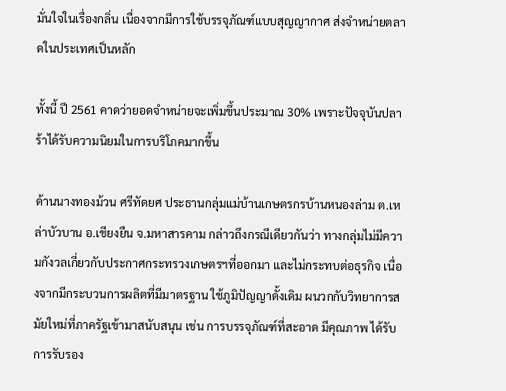มั่นใจในเรื่องกลิ่น เนื่องจากมีการใช้บรรจุภัณฑ์แบบสุญญากาศ ส่งจำหน่ายตลาดในประเทศเป็นหลัก

ทั้งนี้ ปี 2561 คาดว่ายอดจำหน่ายจะเพิ่มขึ้นประมาณ 30% เพราะปัจจุบันปลาร้าได้รับความนิยมในการบริโภคมากขึ้น

ด้านนางทองม้วน ศรีทัดยศ ประธานกลุ่มแม่บ้านเกษตรกรบ้านหนองล่าม ต.เหล่าบัวบาน อ.เชียงยืน จ.มหาสารคาม กล่าวถึงกรณีเดียวกันว่า ทางกลุ่มไม่มีความกังวลเกี่ยวกับประกาศกระทรวงเกษตรฯที่ออกมา และไม่กระทบต่อธุรกิจ เนื่องจากมีกระบวนการผลิตที่มีมาตรฐาน ใช้ภูมิปัญญาดั้งเดิม ผนวกกับวิทยาการสมัยใหม่ที่ภาครัฐเข้ามาสนับสนุน เช่น การบรรจุภัณฑ์ที่สะอาด มีคุณภาพ ได้รับการรับรอง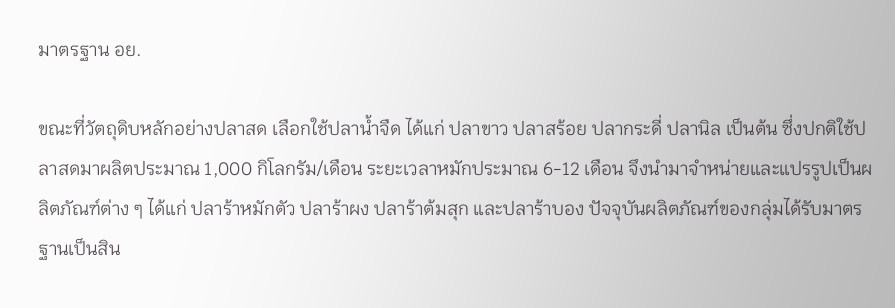มาตรฐาน อย.

ขณะที่วัตถุดิบหลักอย่างปลาสด เลือกใช้ปลาน้ำจืด ได้แก่ ปลาขาว ปลาสร้อย ปลากระดี่ ปลานิล เป็นต้น ซึ่งปกติใช้ปลาสดมาผลิตประมาณ 1,000 กิโลกรัม/เดือน ระยะเวลาหมักประมาณ 6-12 เดือน จึงนำมาจำหน่ายและแปรรูปเป็นผลิตภัณฑ์ต่าง ๆ ได้แก่ ปลาร้าหมักตัว ปลาร้าผง ปลาร้าต้มสุก และปลาร้าบอง ปัจจุบันผลิตภัณฑ์ของกลุ่มได้รับมาตรฐานเป็นสิน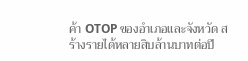ค้า OTOP ของอำเภอและจังหวัด สร้างรายได้หลายสิบล้านบาทต่อปี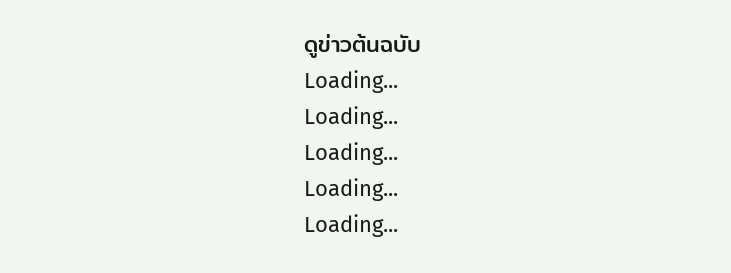ดูข่าวต้นฉบับ
Loading...
Loading...
Loading...
Loading...
Loading...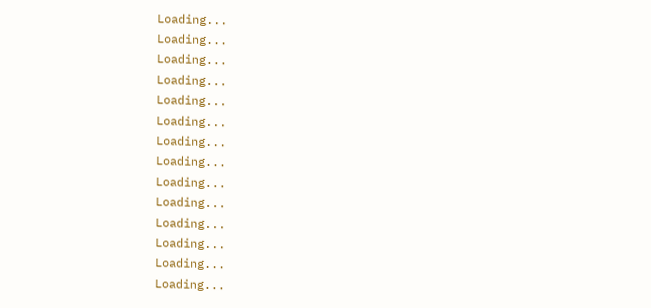Loading...
Loading...
Loading...
Loading...
Loading...
Loading...
Loading...
Loading...
Loading...
Loading...
Loading...
Loading...
Loading...
Loading...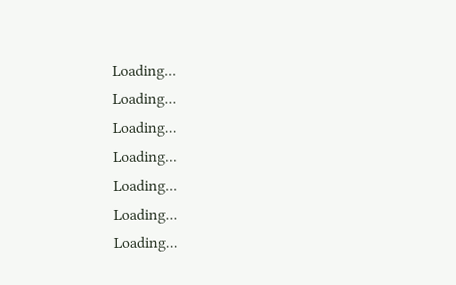Loading...
Loading...
Loading...
Loading...
Loading...
Loading...
Loading...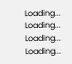Loading...
Loading...
Loading...
Loading...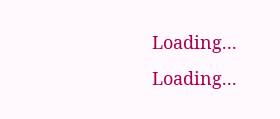Loading...
Loading...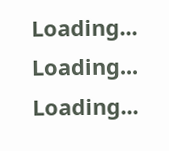Loading...
Loading...
Loading...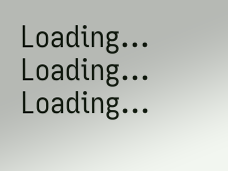Loading...
Loading...
Loading...